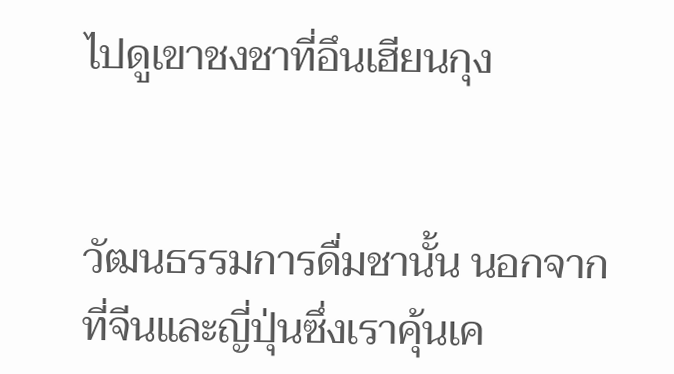ไปดูเขาชงชาที่อึนเฮียนกุง


วัฒนธรรมการดื่มชานั้น นอกจากที่จีนและญี่ปุ่นซึ่งเราคุ้นเค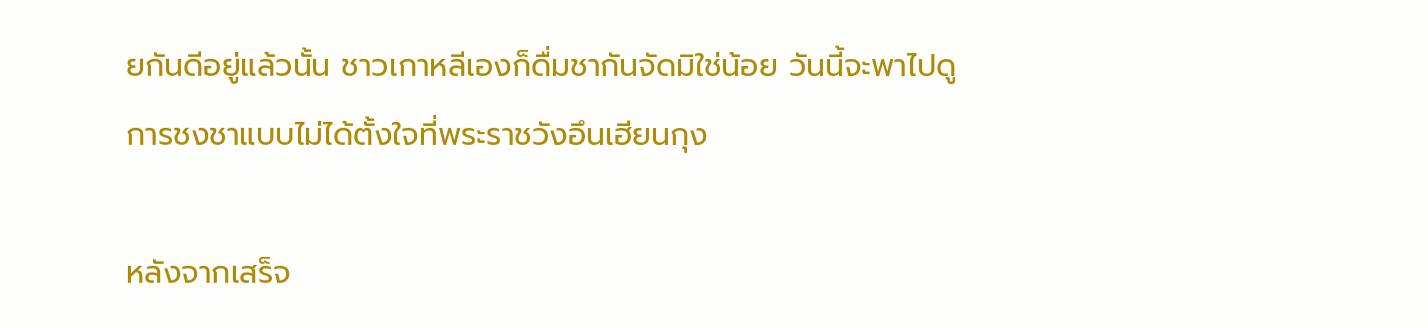ยกันดีอยู่แล้วนั้น ชาวเกาหลีเองก็ดื่มชากันจัดมิใช่น้อย วันนี้จะพาไปดูการชงชาแบบไม่ได้ตั้งใจที่พระราชวังอึนเฮียนกุง

หลังจากเสร็จ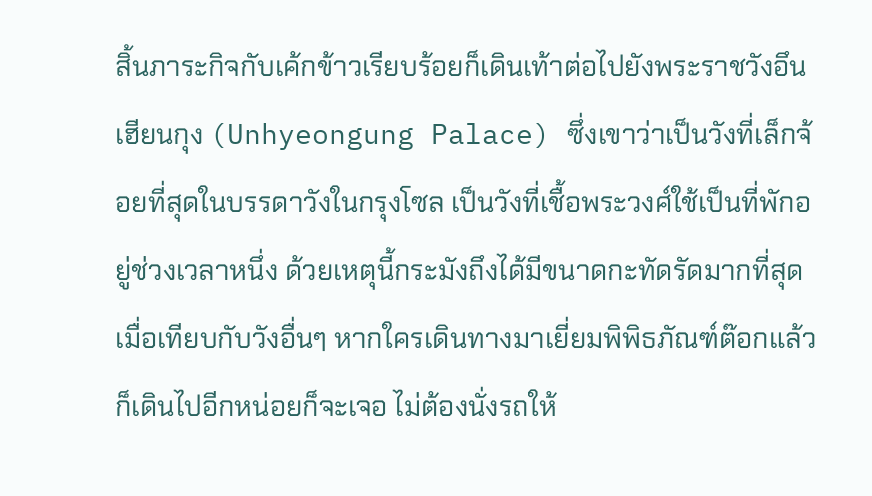สิ้นภาระกิจกับเค้กข้าวเรียบร้อยก็เดินเท้าต่อไปยังพระราชวังอึนเฮียนกุง (Unhyeongung Palace) ซึ่งเขาว่าเป็นวังที่เล็กจ้อยที่สุดในบรรดาวังในกรุงโซล เป็นวังที่เชื้อพระวงศ์ใช้เป็นที่พักอยู่ช่วงเวลาหนึ่ง ด้วยเหตุนี้กระมังถึงได้มีขนาดกะทัดรัดมากที่สุดเมื่อเทียบกับวังอื่นๆ หากใครเดินทางมาเยี่ยมพิพิธภัณฑ์ต๊อกแล้วก็เดินไปอีกหน่อยก็จะเจอ ไม่ต้องนั่งรถให้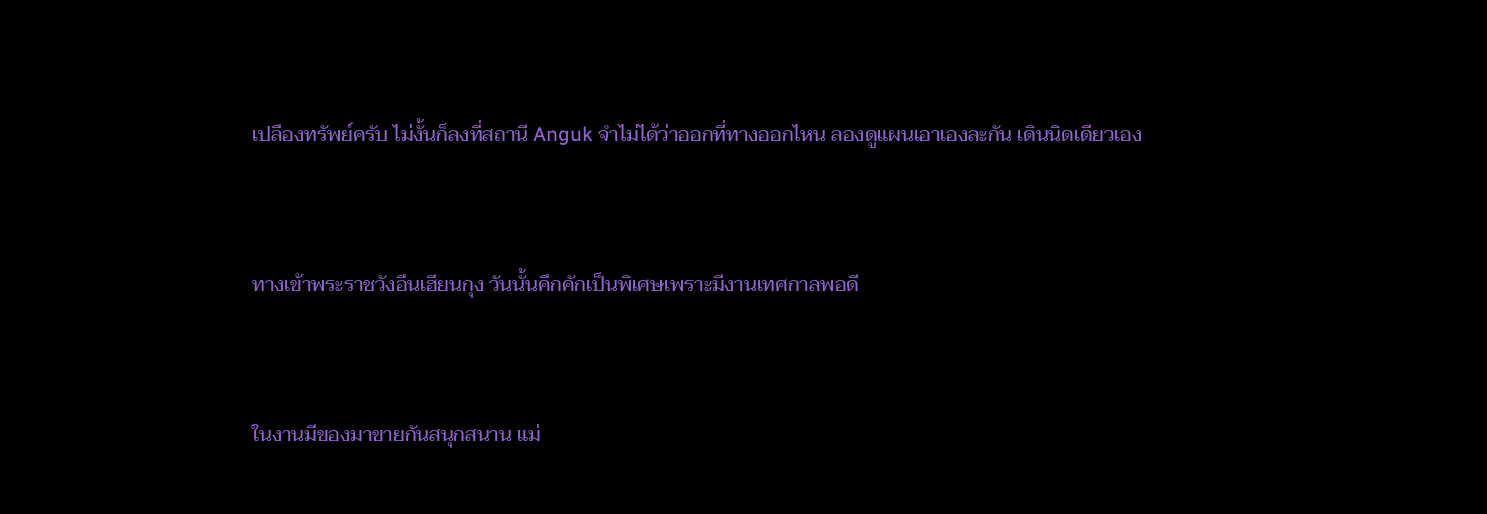เปลืองทรัพย์ครับ ไม่งั้นก็ลงที่สถานี Anguk จำไม่ได้ว่าออกที่ทางออกไหน ลองดูแผนเอาเองละกัน เดินนิดเดียวเอง


ทางเข้าพระราชวังอึนเฮียนกุง วันนั้นคึกคักเป็นพิเศษเพราะมีงานเทศกาลพอดี


ในงานมีของมาขายกันสนุกสนาน แม่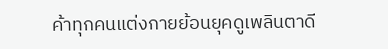ค้าทุกคนแต่งกายย้อนยุคดูเพลินตาดี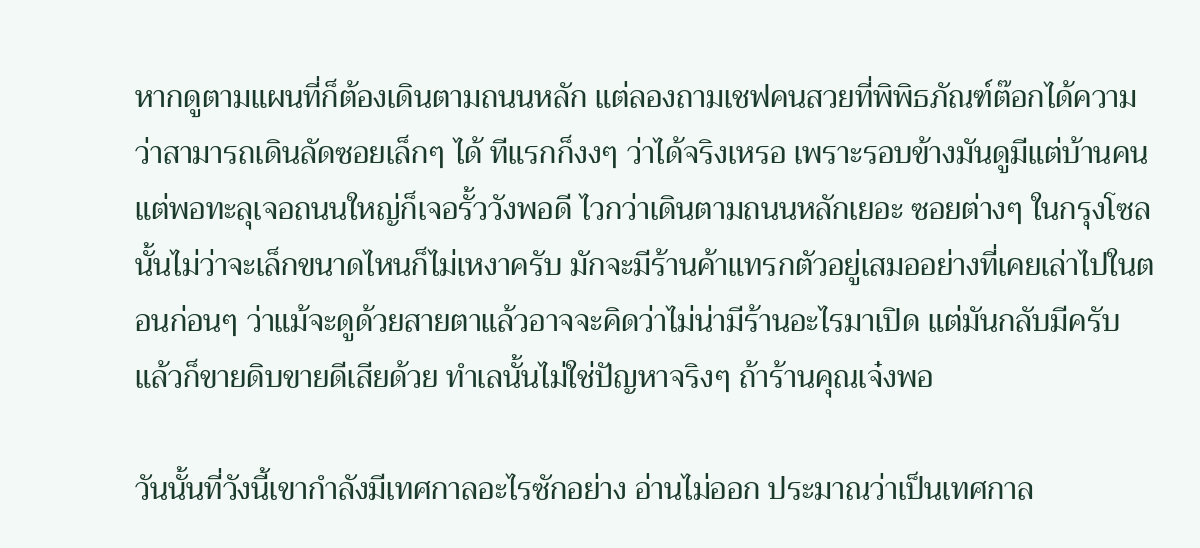หากดูตามแผนที่ก็ต้องเดินตามถนนหลัก แต่ลองถามเชฟคนสวยที่พิพิธภัณฑ์ต๊อกได้ความว่าสามารถเดินลัดซอยเล็กๆ ได้ ทีแรกก็งงๆ ว่าได้จริงเหรอ เพราะรอบข้างมันดูมีแต่บ้านคน แต่พอทะลุเจอถนนใหญ่ก็เจอรั้ววังพอดี ไวกว่าเดินตามถนนหลักเยอะ ซอยต่างๆ ในกรุงโซลนั้นไม่ว่าจะเล็กขนาดไหนก็ไม่เหงาครับ มักจะมีร้านค้าแทรกตัวอยู่เสมออย่างที่เคยเล่าไปในตอนก่อนๆ ว่าแม้จะดูด้วยสายตาแล้วอาจจะคิดว่าไม่น่ามีร้านอะไรมาเปิด แต่มันกลับมีครับ แล้วก็ขายดิบขายดีเสียด้วย ทำเลนั้นไม่ใช่ปัญหาจริงๆ ถ้าร้านคุณเจ๋งพอ

วันนั้นที่วังนี้เขากำลังมีเทศกาลอะไรซักอย่าง อ่านไม่ออก ประมาณว่าเป็นเทศกาล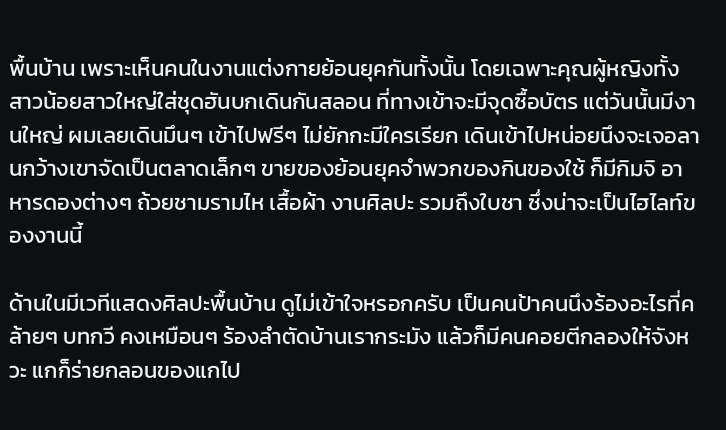พื้นบ้าน เพราะเห็นคนในงานแต่งกายย้อนยุคกันทั้งนั้น โดยเฉพาะคุณผู้หญิงทั้งสาวน้อยสาวใหญ่ใส่ชุดฮันบกเดินกันสลอน ที่ทางเข้าจะมีจุดซื้อบัตร แต่วันนั้นมีงานใหญ่ ผมเลยเดินมึนๆ เข้าไปฟรีๆ ไม่ยักกะมีใครเรียก เดินเข้าไปหน่อยนึงจะเจอลานกว้างเขาจัดเป็นตลาดเล็กๆ ขายของย้อนยุคจำพวกของกินของใช้ ก็มีกิมจิ อาหารดองต่างๆ ถ้วยชามรามไห เสื้อผ้า งานศิลปะ รวมถึงใบชา ซึ่งน่าจะเป็นไฮไลท์ของงานนี้

ด้านในมีเวทีแสดงศิลปะพื้นบ้าน ดูไม่เข้าใจหรอกครับ เป็นคนป้าคนนึงร้องอะไรที่คล้ายๆ บทกวี คงเหมือนๆ ร้องลำตัดบ้านเรากระมัง แล้วก็มีคนคอยตีกลองให้จังหวะ แกก็ร่ายกลอนของแกไป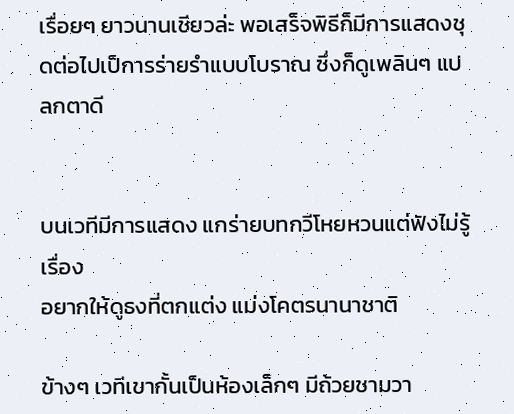เรื่อยๆ ยาวนานเชียวล่ะ พอเสร็จพิธีก็มีการแสดงชุดต่อไปเป็การร่ายรำแบบโบราณ ซึ่งก็ดูเพลินๆ แปลกตาดี


บนเวทีมีการแสดง แกร่ายบทกวีโหยหวนแต่ฟังไม่รู้เรื่อง
อยากให้ดูธงที่ตกแต่ง แม่งโคตรนานาชาติ

ข้างๆ เวทีเขากั้นเป็นห้องเล็กๆ มีถ้วยชามวา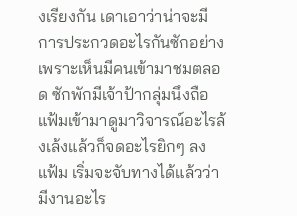งเรียงกัน เดาเอาว่าน่าจะมีการประกวดอะไรกันซักอย่าง เพราะเห็นมีคนเข้ามาชมตลอด ซักพักมีเจ้าป้ากลุ่มนึงถือแฟ้มเข้ามาดูมาวิจารณ์อะไรล้งเล้งแล้วก็จดอะไรยิกๆ ลงแฟ้ม เริ่มจะจับทางได้แล้วว่ามีงานอะไร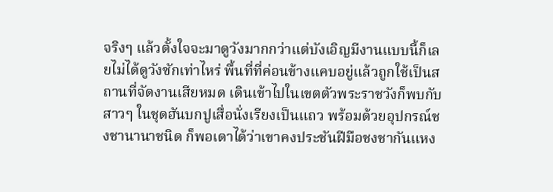จริงๆ แล้วตั้งใจจะมาดูวังมากกว่าแต่บังเอิญมีงานแบบนี้ก็เลยไม่ได้ดูวังซักเท่าไหร่ พื้นที่ที่ค่อนข้างแคบอยู่แล้วถูกใช้เป็นสถานที่จัดงานเสียหมด เดินเข้าไปในเขตตัวพระราชวังก็พบกับสาวๆ ในชุดฮันบกปูเสื่อนั่งเรียงเป็นแถว พร้อมด้วยอุปกรณ์ชงชานานาชนิด ก็พอเดาได้ว่าเขาคงประชันฝีมือชงชากันแหง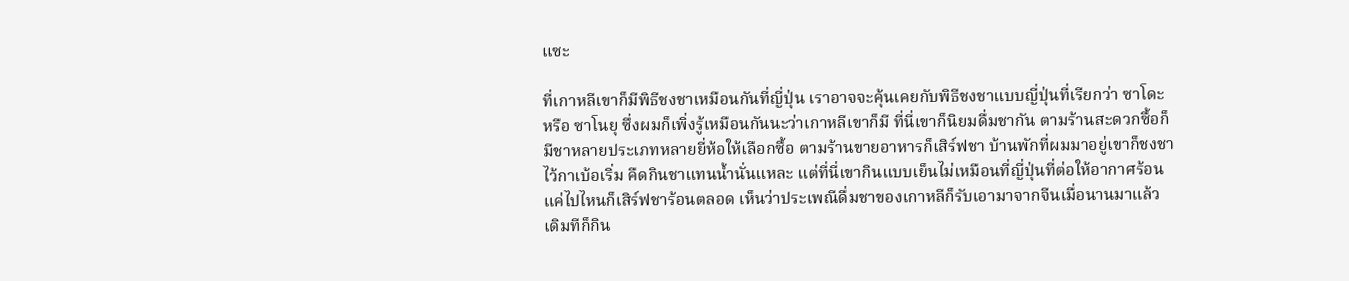แซะ

ที่เกาหลีเขาก็มีพิธีชงชาเหมือนกันที่ญี่ปุ่น เราอาจจะคุ้นเคยกับพิธีชงชาแบบญี่ปุ่นที่เรียกว่า ซาโดะ หรือ ซาโนยุ ซึ่งผมก็เพิ่งรู้เหมือนกันนะว่าเกาหลีเขาก็มี ที่นี่เขาก็นิยมดื่มชากัน ตามร้านสะดวกซื้อก็มีชาหลายประเภทหลายยี่ห้อให้เลือกซื้อ ตามร้านขายอาหารก็เสิร์ฟชา บ้านพักที่ผมมาอยู่เขาก็ชงชาไว้กาเบ้อเริ่ม คืดกินชาแทนน้ำนั่นแหละ แต่ที่นี่เขากินแบบเย็นไม่เหมือนที่ญี่ปุ่นที่ต่อให้อากาศร้อนแค่ไปไหนก็เสิร์ฟชาร้อนตลอด เห็นว่าประเพณีดื่มชาของเกาหลีก็รับเอามาจากจีนเมื่อนานมาแล้ว เดิมทีก็กิน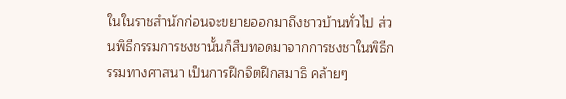ในในราชสำนักก่อนจะขยายออกมาถึงชาวบ้านทั่วไป ส่วนพิธีกรรมการชงชานั้นก็สืบทอดมาจากการชงชาในพิธีกรรมทางศาสนา เป็นการฝึกจิตฝึกสมาธิ คล้ายๆ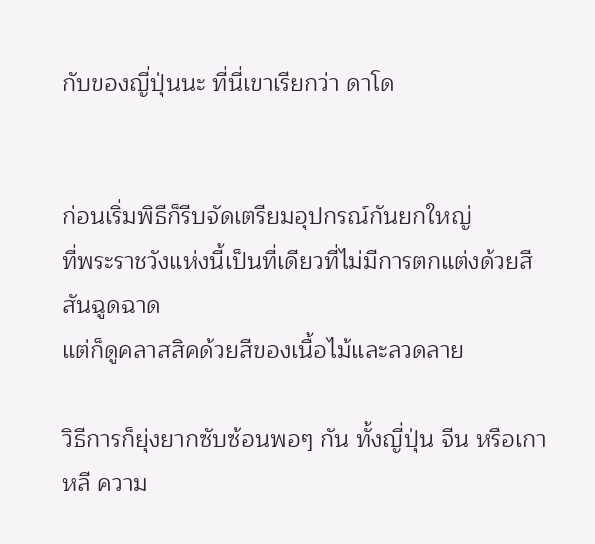กับของญี่ปุ่นนะ ที่นี่เขาเรียกว่า ดาโด


ก่อนเริ่มพิธีก็รีบจัดเตรียมอุปกรณ์กันยกใหญ่
ที่พระราชวังแห่งนี้เป็นที่เดียวที่ไม่มีการตกแต่งด้วยสีสันฉูดฉาด
แต่ก็ดูคลาสสิคด้วยสีของเนื้อไม้และลวดลาย

วิธีการก็ยุ่งยากซับซ้อนพอๆ กัน ทั้งญี่ปุ่น จีน หรือเกาหลี ความ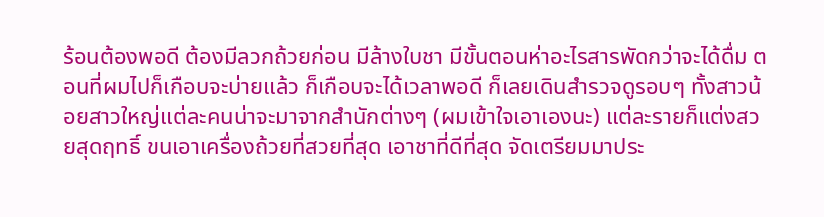ร้อนต้องพอดี ต้องมีลวกถ้วยก่อน มีล้างใบชา มีขั้นตอนห่าอะไรสารพัดกว่าจะได้ดื่ม ตอนที่ผมไปก็เกือบจะบ่ายแล้ว ก็เกือบจะได้เวลาพอดี ก็เลยเดินสำรวจดูรอบๆ ทั้งสาวน้อยสาวใหญ่แต่ละคนน่าจะมาจากสำนักต่างๆ (ผมเข้าใจเอาเองนะ) แต่ละรายก็แต่งสวยสุดฤทธิ์ ขนเอาเครื่องถ้วยที่สวยที่สุด เอาชาที่ดีที่สุด จัดเตรียมมาประ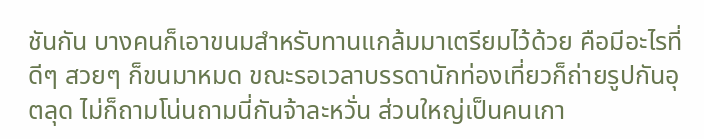ชันกัน บางคนก็เอาขนมสำหรับทานแกล้มมาเตรียมไว้ด้วย คือมีอะไรที่ดีๆ สวยๆ ก็ขนมาหมด ขณะรอเวลาบรรดานักท่องเที่ยวก็ถ่ายรูปกันอุตลุด ไม่ก็ถามโน่นถามนี่กันจ้าละหวั่น ส่วนใหญ่เป็นคนเกา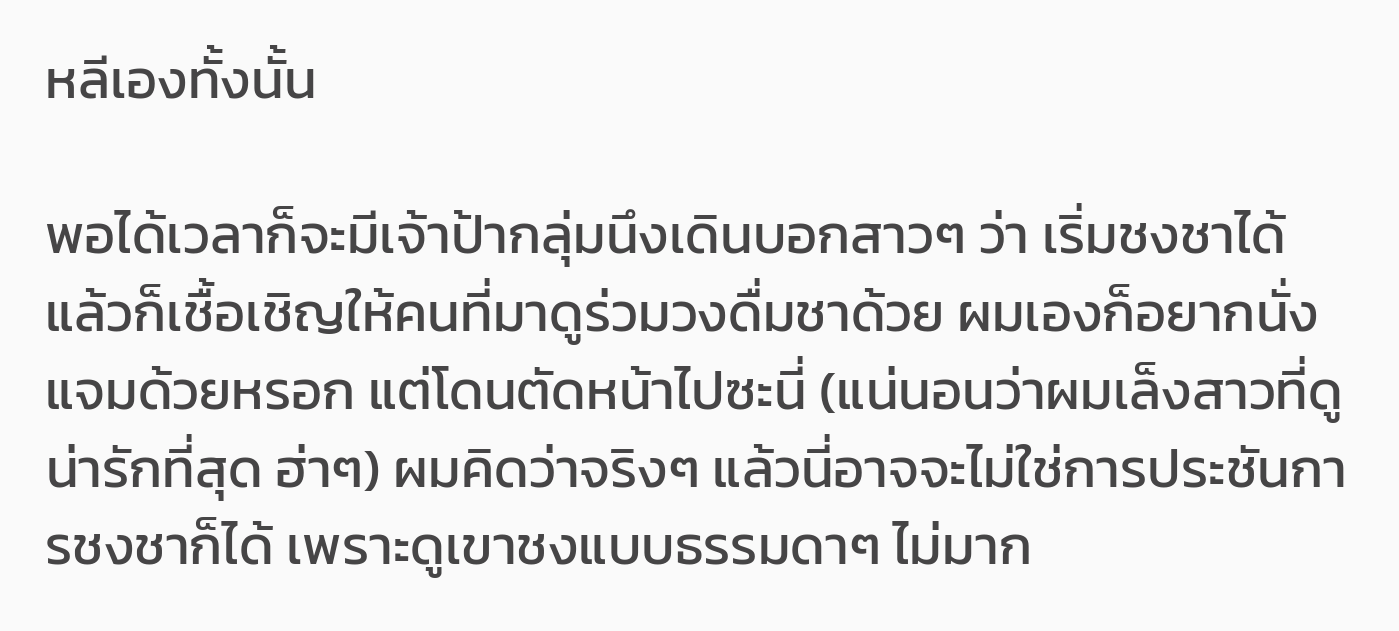หลีเองทั้งนั้น

พอได้เวลาก็จะมีเจ้าป้ากลุ่มนึงเดินบอกสาวๆ ว่า เริ่มชงชาได้ แล้วก็เชื้อเชิญให้คนที่มาดูร่วมวงดื่มชาด้วย ผมเองก็อยากนั่งแจมด้วยหรอก แต่โดนตัดหน้าไปซะนี่ (แน่นอนว่าผมเล็งสาวที่ดูน่ารักที่สุด ฮ่าๆ) ผมคิดว่าจริงๆ แล้วนี่อาจจะไม่ใช่การประชันการชงชาก็ได้ เพราะดูเขาชงแบบธรรมดาๆ ไม่มาก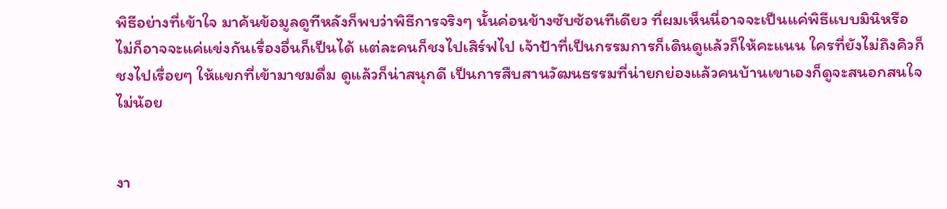พิธีอย่างที่เข้าใจ มาค้นข้อมูลดูทีหลังก็พบว่าพิธีการจริงๆ นั้นค่อนข้างซับซ้อนทีเดียว ที่ผมเห็นนี่อาจจะเป็นแค่พิธีแบบมินิหรือไม่ก็อาจจะแค่แข่งกันเรื่องอื่นก็เป็นได้ แต่ละคนก็ชงไปเสิร์ฟไป เจ้าป้าที่เป็นกรรมการก็เดินดูแล้วก็ให้คะแนน ใครที่ยังไม่ถึงคิวก็ชงไปเรื่อยๆ ให้แขกที่เข้ามาชมดื่ม ดูแล้วก็น่าสนุกดี เป็นการสืบสานวัฒนธรรมที่น่ายกย่องแล้วคนบ้านเขาเองก็ดูจะสนอกสนใจไม่น้อย


งา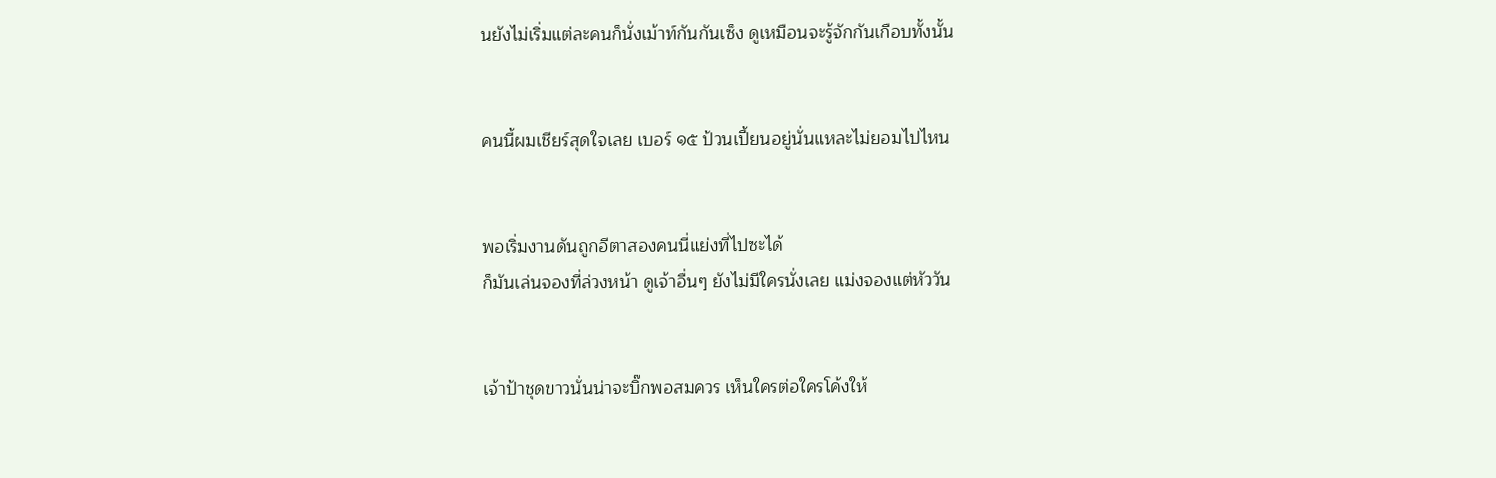นยังไม่เริ่มแต่ละคนก็นั่งเม้าท์กันกันเซ็ง ดูเหมือนจะรู้จักกันเกือบทั้งนั้น


คนนี้ผมเชียร์สุดใจเลย เบอร์ ๑๕ ป้วนเปี้ยนอยู่นั่นแหละไม่ยอมไปไหน


พอเริ่มงานดันถูกอีตาสองคนนี่แย่งที่ไปซะได้
ก็มันเล่นจองที่ล่วงหน้า ดูเจ้าอื่นๆ ยังไม่มีใครนั่งเลย แม่งจองแต่หัววัน


เจ้าป้าชุดขาวนั่นน่าจะบิ๊กพอสมควร เห็นใครต่อใครโค้งให้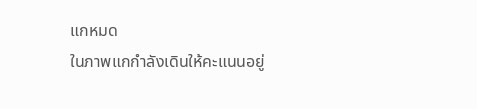แกหมด
ในภาพแกกำลังเดินให้คะแนนอยู่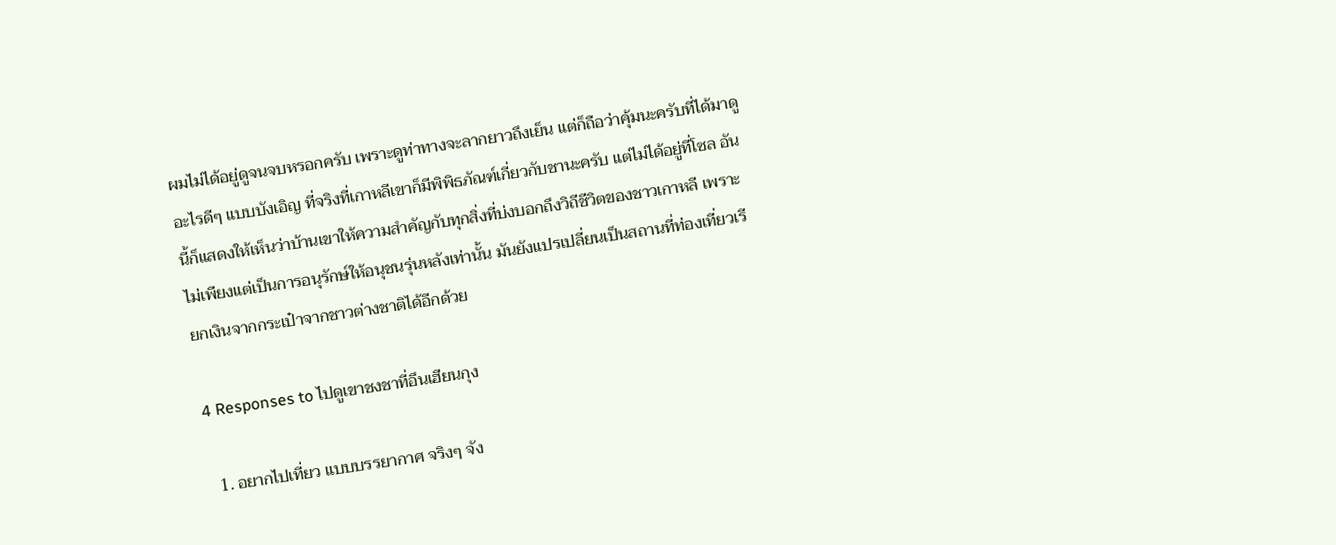ผมไม่ได้อยู่ดูจนจบหรอกครับ เพราะดูท่าทางจะลากยาวถึงเย็น แต่ก็ถือว่าคุ้มนะครับที่ได้มาดูอะไรดีๆ แบบบังเอิญ ที่จริงที่เกาหลีเขาก็มีพิพิธภัณฑ์เกี่ยวกับชานะครับ แต่ไม่ได้อยู่ที่โซล อันนี้ก็แสดงให้เห็นว่าบ้านเขาให้ความสำคัญกับทุกสิ่งที่บ่งบอกถึงวิถีชีวิตของชาวเกาหลี เพราะไม่เพียงแต่เป็นการอนุรักษ์ให้อนุชนรุ่นหลังเท่านั้น มันยังแปรเปลี่ยนเป็นสถานที่ท่องเที่ยวเรียกเงินจากกระเป๋าจากชาวต่างชาติได้อีกด้วย

4 Responses to ไปดูเขาชงชาที่อึนเฮียนกุง

  1. อยากไปเที่ยว แบบบรรยากาศ จริงๆ จัง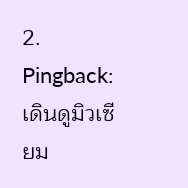2. Pingback: เดินดูมิวเซียม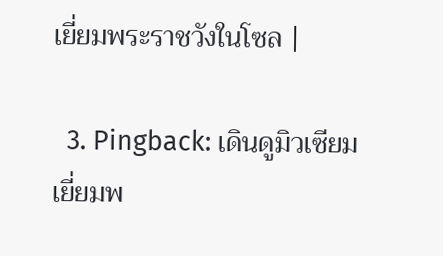เยี่ยมพระราชวังในโซล |

  3. Pingback: เดินดูมิวเซียมเยี่ยมพ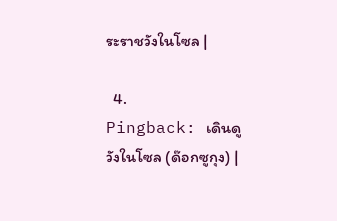ระราชวังในโซล |

  4. Pingback: เดินดูวังในโซล (ด๊อกซูกุง) |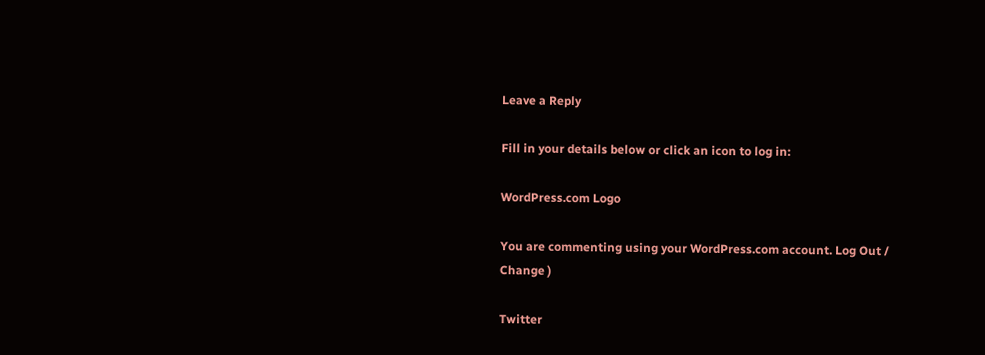Leave a Reply

Fill in your details below or click an icon to log in:

WordPress.com Logo

You are commenting using your WordPress.com account. Log Out / Change )

Twitter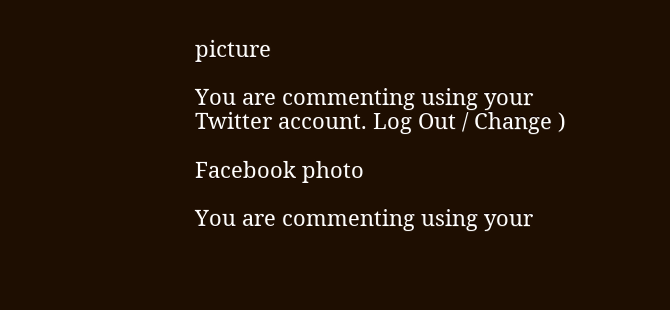picture

You are commenting using your Twitter account. Log Out / Change )

Facebook photo

You are commenting using your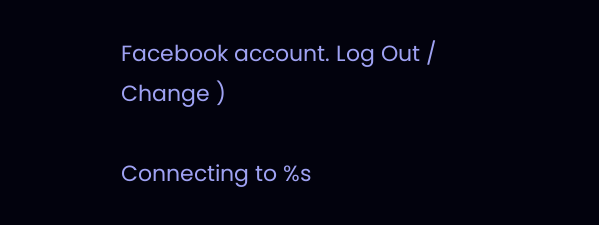Facebook account. Log Out / Change )

Connecting to %s